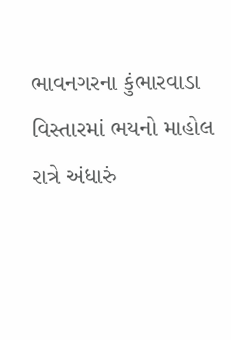ભાવનગરના કુંભારવાડા વિસ્તારમાં ભયનો માહોલ
રાત્રે અંધારું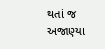થતાં જ અજાણ્યા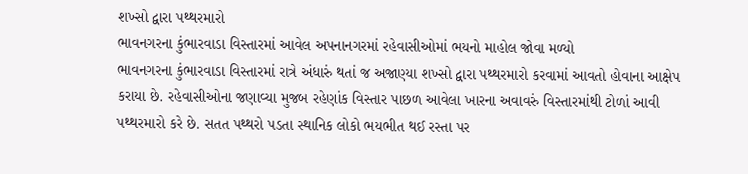શખ્સો દ્વારા પથ્થરમારો
ભાવનગરના કુંભારવાડા વિસ્તારમાં આવેલ અપનાનગરમાં રહેવાસીઓમાં ભયનો માહોલ જોવા મળ્યો
ભાવનગરના કુંભારવાડા વિસ્તારમાં રાત્રે અંધારું થતાં જ અજાણ્યા શખ્સો દ્વારા પથ્થરમારો કરવામાં આવતો હોવાના આક્ષેપ કરાયા છે. રહેવાસીઓના જણાવ્યા મુજબ રહેણાંક વિસ્તાર પાછળ આવેલા ખારના અવાવરું વિસ્તારમાંથી ટોળાં આવી પથ્થરમારો કરે છે. સતત પથ્થરો પડતા સ્થાનિક લોકો ભયભીત થઈ રસ્તા પર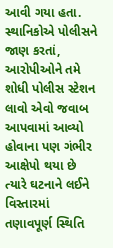આવી ગયા હતા. સ્થાનિકોએ પોલીસને જાણ કરતાં, આરોપીઓને તમે શોધી પોલીસ સ્ટેશન લાવો એવો જવાબ આપવામાં આવ્યો હોવાના પણ ગંભીર આક્ષેપો થયા છે ત્યારે ઘટનાને લઈને વિસ્તારમાં તણાવપૂર્ણ સ્થિતિ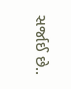સર્જાઈ છે..